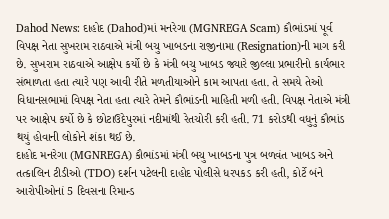Dahod News: દાહોદ (Dahod)માં મનરેગા (MGNREGA Scam) કૌભાંડમાં પૂર્વ વિપક્ષ નેતા સુખરામ રાઠવાએ મંત્રી બચુ ખાબડના રાજીનામા (Resignation)ની માગ કરી છે. સુખરામ રાઠવાએ આક્ષેપ કર્યો છે કે મંત્રી બચુ ખાબડ જ્યારે જીલ્લા પ્રભારીનો કાર્યભાર સંભાળતા હતા ત્યારે પણ આવી રીતે મળતીયાઓને કામ આપતા હતા. તે સમયે તેઓ વિધાનસભામાં વિપક્ષ નેતા હતા ત્યારે તેમને કૌભાંડની માહિતી મળી હતી. વિપક્ષ નેતાએ મંત્રી પર આક્ષેપ કર્યો છે કે છોટાઉદેપુરમાં નદીમાંથી રેતચોરી કરી હતી. 71 કરોડથી વધુનું કૌભાંડ થયું હોવાની લોકોને શંકા થઈ છે.
દાહોદ મનરેગા (MGNREGA) કૌભાંડમાં મંત્રી બચુ ખાબડના પુત્ર બળવંત ખાબડ અને તત્કાલિન ટીડીઓ (TDO) દર્શન પટેલની દાહોદ પોલીસે ધરપકડ કરી હતી, કોર્ટે બંને આરોપીઓનાં 5 દિવસના રિમાન્ડ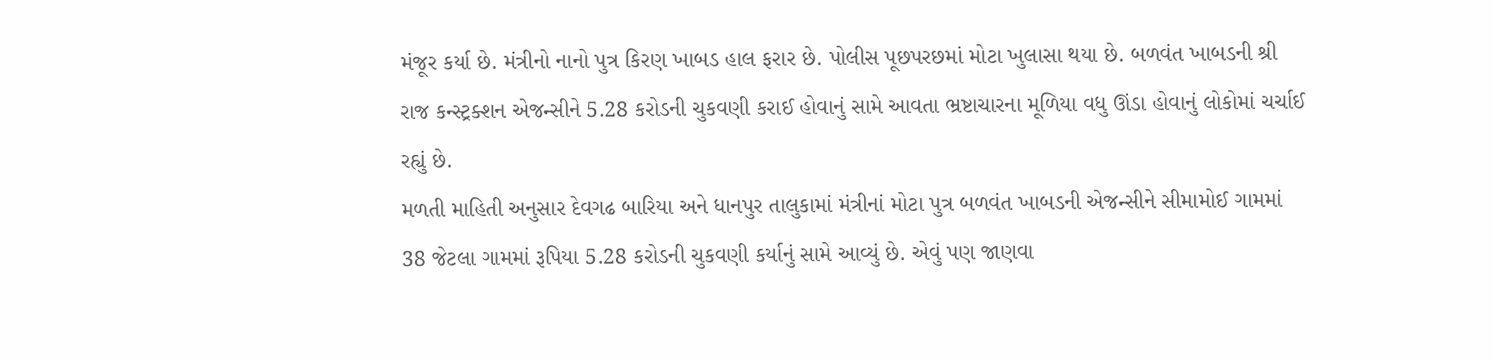મંજૂર કર્યા છે. મંત્રીનો નાનો પુત્ર કિરણ ખાબડ હાલ ફરાર છે. પોલીસ પૂછપરછમાં મોટા ખુલાસા થયા છે. બળવંત ખાબડની શ્રી રાજ કન્સ્ટ્રક્શન એજન્સીને 5.28 કરોડની ચુકવણી કરાઈ હોવાનું સામે આવતા ભ્રષ્ટાચારના મૂળિયા વધુ ઊંડા હોવાનું લોકોમાં ચર્ચાઈ રહ્યું છે.
મળતી માહિતી અનુસાર દેવગઢ બારિયા અને ધાનપુર તાલુકામાં મંત્રીનાં મોટા પુત્ર બળવંત ખાબડની એજન્સીને સીમામોઈ ગામમાં 38 જેટલા ગામમાં રૂપિયા 5.28 કરોડની ચુકવણી કર્યાનું સામે આવ્યું છે. એવું પણ જાણવા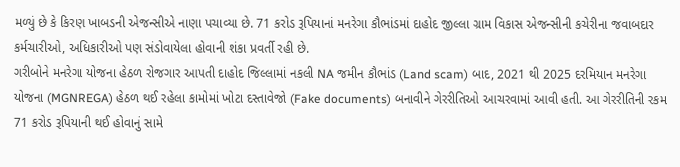મળ્યું છે કે કિરણ ખાબડની એજન્સીએ નાણા પચાવ્યા છે. 71 કરોડ રૂપિયાનાં મનરેગા કૌભાંડમાં દાહોદ જીલ્લા ગ્રામ વિકાસ એજન્સીની કચેરીના જવાબદાર કર્મચારીઓ, અધિકારીઓ પણ સંડોવાયેલા હોવાની શંકા પ્રવર્તી રહી છે.
ગરીબોને મનરેગા યોજના હેઠળ રોજગાર આપતી દાહોદ જિલ્લામાં નકલી NA જમીન કૌભાંડ (Land scam) બાદ, 2021 થી 2025 દરમિયાન મનરેગા યોજના (MGNREGA) હેઠળ થઈ રહેલા કામોમાં ખોટા દસ્તાવેજો (Fake documents) બનાવીને ગેરરીતિઓ આચરવામાં આવી હતી. આ ગેરરીતિની રકમ 71 કરોડ રૂપિયાની થઈ હોવાનું સામે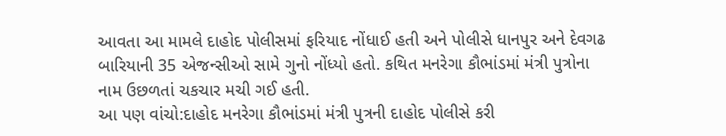આવતા આ મામલે દાહોદ પોલીસમાં ફરિયાદ નોંધાઈ હતી અને પોલીસે ધાનપુર અને દેવગઢ બારિયાની 35 એજન્સીઓ સામે ગુનો નોંધ્યો હતો. કથિત મનરેગા કૌભાંડમાં મંત્રી પુત્રોના નામ ઉછળતાં ચકચાર મચી ગઈ હતી.
આ પણ વાંચો:દાહોદ મનરેગા કૌભાંડમાં મંત્રી પુત્રની દાહોદ પોલીસે કરી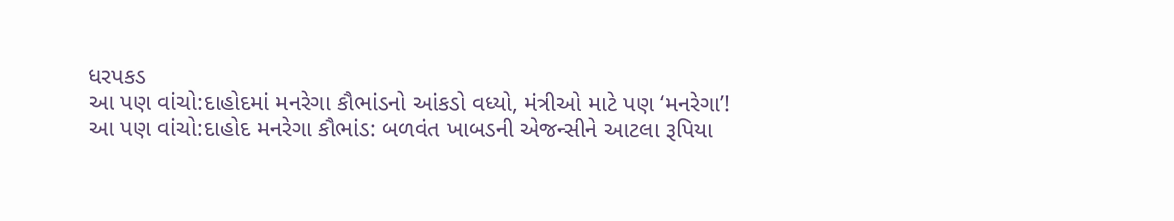ધરપકડ
આ પણ વાંચો:દાહોદમાં મનરેગા કૌભાંડનો આંકડો વધ્યો, મંત્રીઓ માટે પણ ‘મનરેગા’!
આ પણ વાંચો:દાહોદ મનરેગા કૌભાંડ: બળવંત ખાબડની એજન્સીને આટલા રૂપિયા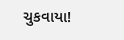ચુકવાયા!